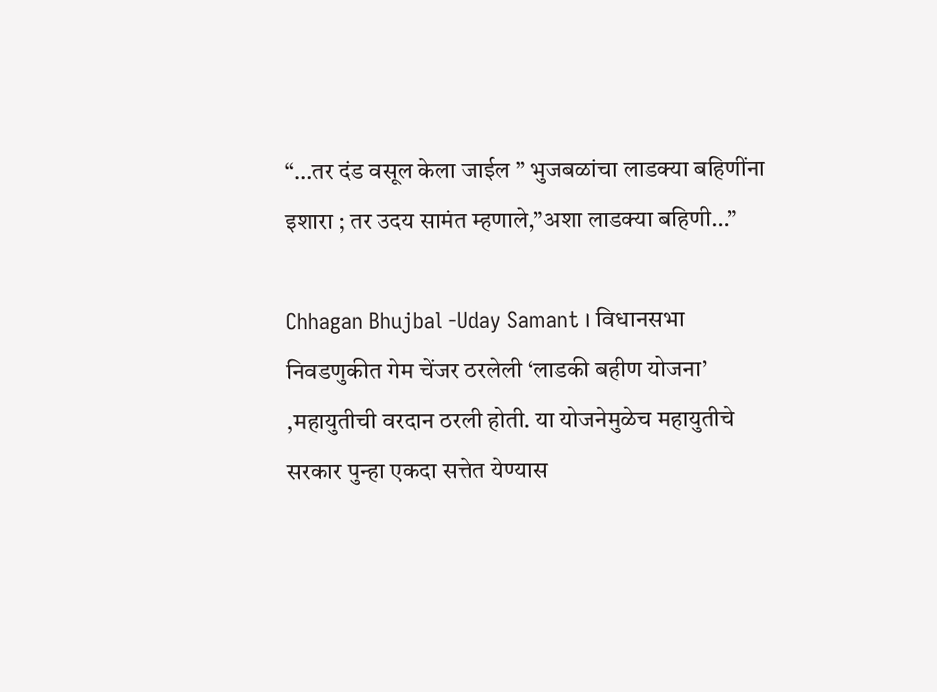“…तर दंड वसूल केला जाईल ” भुजबळांचा लाडक्या बहिणींना इशारा ; तर उदय सामंत म्हणाले,”अशा लाडक्या बहिणी…”

Chhagan Bhujbal -Uday Samant । विधानसभा निवडणुकीत गेम चेंजर ठरलेली ‘लाडकी बहीण योजना’ ,महायुतीची वरदान ठरली होती. या योजनेमुळेच महायुतीचे सरकार पुन्हा एकदा सत्तेत येण्यास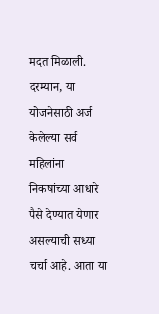मदत मिळाली. दरम्यान, या योजनेसाठी अर्ज केलेल्या सर्व महिलांना निकषांच्या आधारे पैसे देण्यात येणार असल्याची सध्या चर्चा आहे. आता या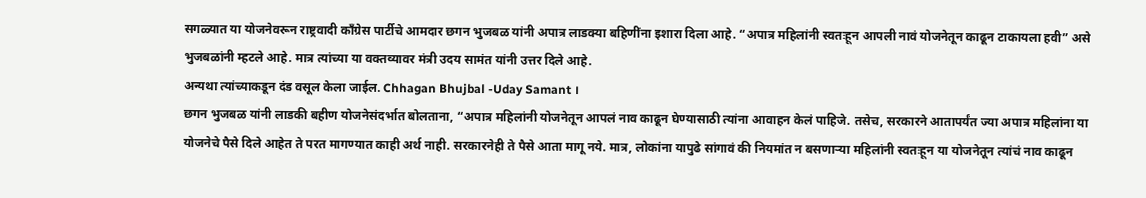सगळ्यात या योजनेवरून राष्ट्रवादी काँग्रेस पार्टीचे आमदार छगन भुजबळ यांनी अपात्र लाडक्या बहिणींना इशारा दिला आहे. “अपात्र महिलांनी स्वतःहून आपली नावं योजनेतून काढून टाकायला हवी” असे भुजबळांनी म्हटले आहे. मात्र त्यांच्या या वक्तव्यावर मंत्री उदय सामंत यांनी उत्तर दिले आहे.
अन्यथा त्यांच्याकडून दंड वसूल केला जाईल. Chhagan Bhujbal -Uday Samant ।
छगन भुजबळ यांनी लाडकी बहीण योजनेसंदर्भात बोलताना, “अपात्र महिलांनी योजनेतून आपलं नाव काढून घेण्यासाठी त्यांना आवाहन केलं पाहिजे. तसेच, सरकारने आतापर्यंत ज्या अपात्र महिलांना या योजनेचे पैसे दिले आहेत ते परत मागण्यात काही अर्थ नाही. सरकारनेही ते पैसे आता मागू नये. मात्र, लोकांना यापुढे सांगावं की नियमांत न बसणाऱ्या महिलांनी स्वतःहून या योजनेतून त्यांचं नाव काढून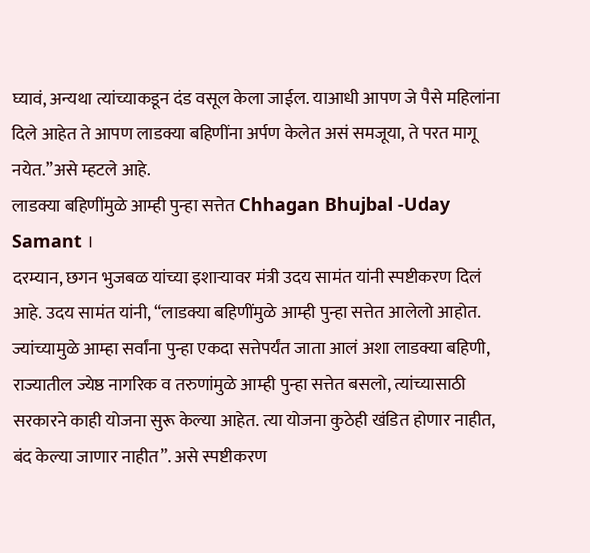घ्यावं, अन्यथा त्यांच्याकडून दंड वसूल केला जाईल. याआधी आपण जे पैसे महिलांना दिले आहेत ते आपण लाडक्या बहिणींना अर्पण केलेत असं समजूया, ते परत मागू नयेत.”असे म्हटले आहे.
लाडक्या बहिणींमुळे आम्ही पुन्हा सत्तेत Chhagan Bhujbal -Uday Samant ।
दरम्यान, छगन भुजबळ यांच्या इशाऱ्यावर मंत्री उदय सामंत यांनी स्पष्टीकरण दिलं आहे. उदय सामंत यांनी, “लाडक्या बहिणींमुळे आम्ही पुन्हा सत्तेत आलेलो आहोत. ज्यांच्यामुळे आम्हा सर्वांना पुन्हा एकदा सत्तेपर्यंत जाता आलं अशा लाडक्या बहिणी, राज्यातील ज्येष्ठ नागरिक व तरुणांमुळे आम्ही पुन्हा सत्तेत बसलो, त्यांच्यासाठी सरकारने काही योजना सुरू केल्या आहेत. त्या योजना कुठेही खंडित होणार नाहीत, बंद केल्या जाणार नाहीत”. असे स्पष्टीकरण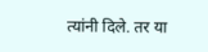त्यांनी दिले. तर या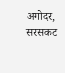अगोदर, सरसकट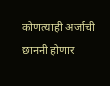कोणत्याही अर्जाची छाननी होणार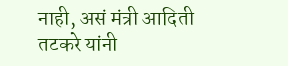नाही, असं मंत्री आदिती तटकरे यांनी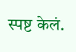स्पष्ट केलं.